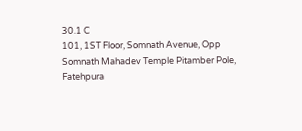30.1 C
101, 1ST Floor, Somnath Avenue, Opp Somnath Mahadev Temple Pitamber Pole, Fatehpura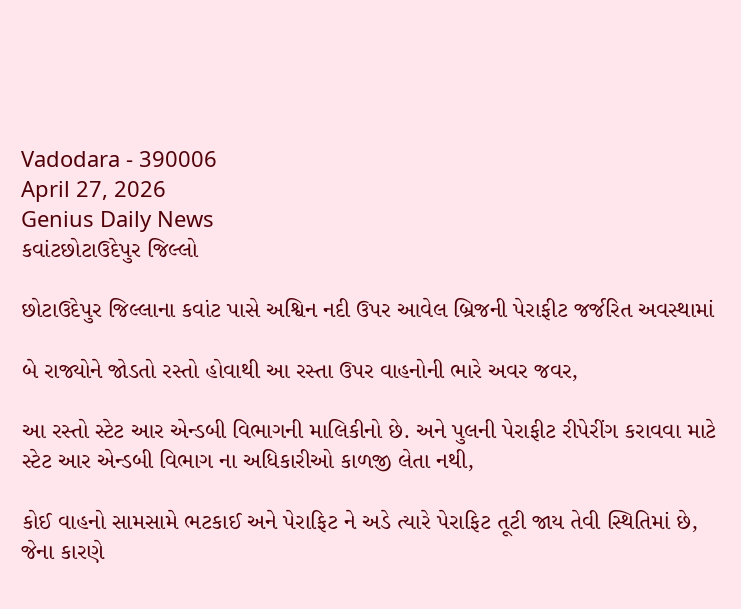Vadodara - 390006
April 27, 2026
Genius Daily News
કવાંટછોટાઉદેપુર જિલ્લો

છોટાઉદેપુર જિલ્લાના કવાંટ પાસે અશ્વિન નદી ઉપર આવેલ બ્રિજની પેરાફીટ જર્જરિત અવસ્થામાં

બે રાજ્યોને જોડતો રસ્તો હોવાથી આ રસ્તા ઉપર વાહનોની ભારે અવર જવર,

આ રસ્તો સ્ટેટ આર એન્ડબી વિભાગની માલિકીનો છે. અને પુલની પેરાફીટ રીપેરીંગ કરાવવા માટે સ્ટેટ આર એન્ડબી વિભાગ ના અધિકારીઓ કાળજી લેતા નથી,

કોઈ વાહનો સામસામે ભટકાઈ અને પેરાફિટ ને અડે ત્યારે પેરાફિટ તૂટી જાય તેવી સ્થિતિમાં છે, જેના કારણે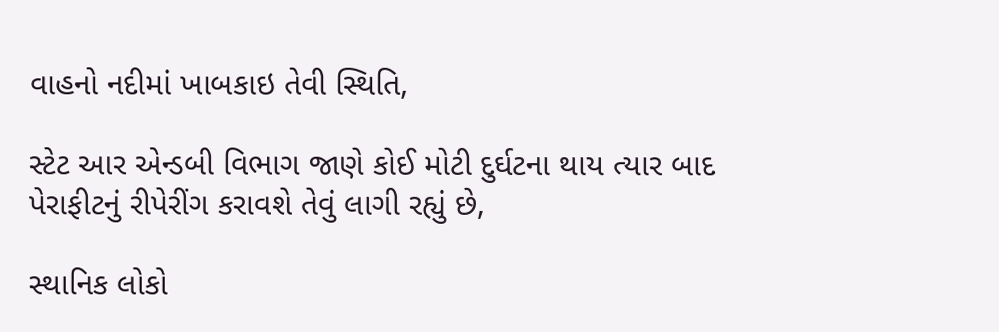વાહનો નદીમાં ખાબકાઇ તેવી સ્થિતિ,

સ્ટેટ આર એન્ડબી વિભાગ જાણે કોઈ મોટી દુર્ઘટના થાય ત્યાર બાદ પેરાફીટનું રીપેરીંગ કરાવશે તેવું લાગી રહ્યું છે,

સ્થાનિક લોકો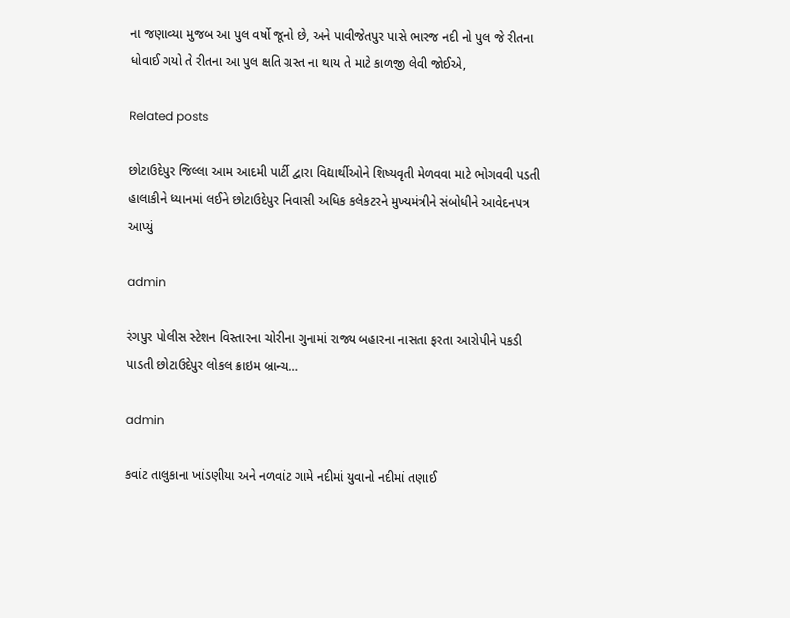ના જણાવ્યા મુજબ આ પુલ વર્ષો જૂનો છે, અને પાવીજેતપુર પાસે ભારજ નદી નો પુલ જે રીતના ધોવાઈ ગયો તે રીતના આ પુલ ક્ષતિ ગ્રસ્ત ના થાય તે માટે કાળજી લેવી જોઈએ,

Related posts

છોટાઉદેપુર જિલ્લા આમ આદમી પાર્ટી દ્વારા વિદ્યાર્થીઓને શિષ્યવૃતી મેળવવા માટે ભોગવવી પડતી હાલાકીને ધ્યાનમાં લઈને છોટાઉદેપુર નિવાસી અધિક કલેકટરને મુખ્યમંત્રીને સંબોધીને આવેદનપત્ર આપ્યું

admin

રંગપુર પોલીસ સ્ટેશન વિસ્તારના ચોરીના ગુનામાં રાજ્ય બહારના નાસતા ફરતા આરોપીને પકડી પાડતી છોટાઉદેપુર લોકલ ક્રાઇમ બ્રાન્ચ…

admin

કવાંટ તાલુકાના ખાંડણીયા અને નળવાંટ ગામે નદીમાં યુવાનો નદીમાં તણાઈ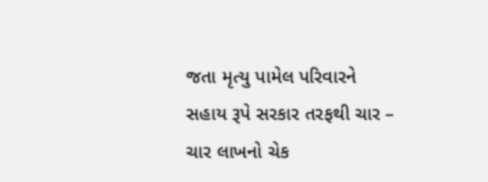જતા મૃત્યુ પામેલ પરિવારને સહાય રૂપે સરકાર તરફથી ચાર – ચાર લાખનો ચેક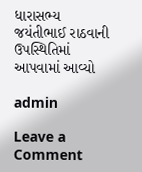ધારાસભ્ય જયંતીભાઈ રાઠવાની ઉપસ્થિતિમાં આપવામાં આવ્યો

admin

Leave a Comment